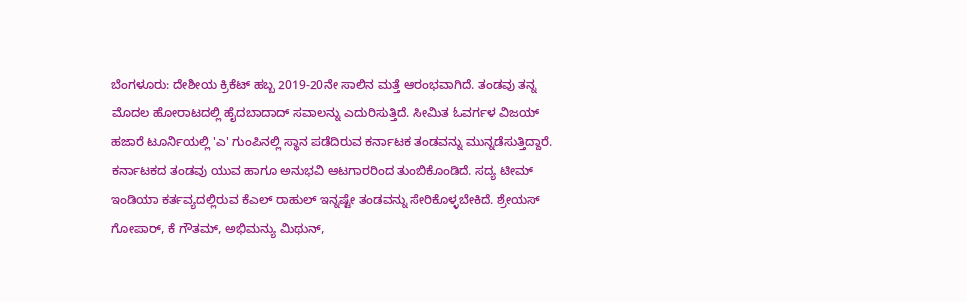ಬೆಂಗಳೂರು: ದೇಶೀಯ ಕ್ರಿಕೆಟ್ ಹಬ್ಬ 2019-20ನೇ ಸಾಲಿನ ಮತ್ತೆ ಆರಂಭವಾಗಿದೆ. ತಂಡವು ತನ್ನ ಮೊದಲ ಹೋರಾಟದಲ್ಲಿ ಹೈದಬಾದಾದ್ ಸವಾಲನ್ನು ಎದುರಿಸುತ್ತಿದೆ. ಸೀಮಿತ ಓವರ್ಗಳ ವಿಜಯ್ ಹಜಾರೆ ಟೂರ್ನಿಯಲ್ಲಿ 'ಎ' ಗುಂಪಿನಲ್ಲಿ ಸ್ಥಾನ ಪಡೆದಿರುವ ಕರ್ನಾಟಕ ತಂಡವನ್ನು ಮುನ್ನಡೆಸುತ್ತಿದ್ದಾರೆ. ಕರ್ನಾಟಕದ ತಂಡವು ಯುವ ಹಾಗೂ ಅನುಭವಿ ಆಟಗಾರರಿಂದ ತುಂಬಿಕೊಂಡಿದೆ. ಸದ್ಯ ಟೀಮ್ ಇಂಡಿಯಾ ಕರ್ತವ್ಯದಲ್ಲಿರುವ ಕೆಎಲ್ ರಾಹುಲ್ ಇನ್ನಷ್ಟೇ ತಂಡವನ್ನು ಸೇರಿಕೊಳ್ಳಬೇಕಿದೆ. ಶ್ರೇಯಸ್ ಗೋಪಾರ್, ಕೆ ಗೌತಮ್, ಅಭಿಮನ್ಯು ಮಿಥುನ್,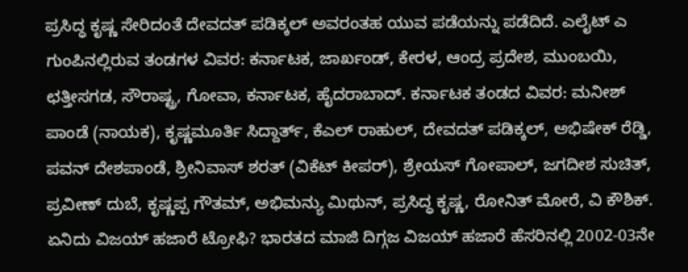ಪ್ರಸಿದ್ಧ ಕೃಷ್ಣ ಸೇರಿದಂತೆ ದೇವದತ್ ಪಡಿಕ್ಕಲ್ ಅವರಂತಹ ಯುವ ಪಡೆಯನ್ನು ಪಡೆದಿದೆ. ಎಲೈಟ್ ಎ ಗುಂಪಿನಲ್ಲಿರುವ ತಂಡಗಳ ವಿವರ: ಕರ್ನಾಟಕ, ಜಾರ್ಖಂಡ್, ಕೇರಳ, ಆಂದ್ರ ಪ್ರದೇಶ, ಮುಂಬಯಿ, ಛತ್ತೀಸಗಡ, ಸೌರಾಷ್ಟ್ರ, ಗೋವಾ, ಕರ್ನಾಟಕ, ಹೈದರಾಬಾದ್. ಕರ್ನಾಟಕ ತಂಡದ ವಿವರ: ಮನೀಶ್ ಪಾಂಡೆ (ನಾಯಕ), ಕೃಷ್ಣಮೂರ್ತಿ ಸಿದ್ದಾರ್ತ್, ಕೆಎಲ್ ರಾಹುಲ್, ದೇವದತ್ ಪಡಿಕ್ಕಲ್, ಅಭಿಷೇಕ್ ರೆಡ್ಡಿ, ಪವನ್ ದೇಶಪಾಂಡೆ, ಶ್ರೀನಿವಾಸ್ ಶರತ್ (ವಿಕೆಟ್ ಕೀಪರ್), ಶ್ರೇಯಸ್ ಗೋಪಾಲ್, ಜಗದೀಶ ಸುಚಿತ್, ಪ್ರವೀಣ್ ದುಬೆ, ಕೃಷ್ಣಪ್ಪ ಗೌತಮ್, ಅಭಿಮನ್ಯು ಮಿಥುನ್, ಪ್ರಸಿದ್ಧ ಕೃಷ್ಣ, ರೋನಿತ್ ಮೋರೆ, ವಿ ಕೌಶಿಕ್. ಏನಿದು ವಿಜಯ್ ಹಜಾರೆ ಟ್ರೋಫಿ? ಭಾರತದ ಮಾಜಿ ದಿಗ್ಗಜ ವಿಜಯ್ ಹಜಾರೆ ಹೆಸರಿನಲ್ಲಿ 2002-03ನೇ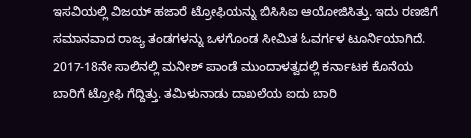ಇಸವಿಯಲ್ಲಿ ವಿಜಯ್ ಹಜಾರೆ ಟ್ರೋಫಿಯನ್ನು ಬಿಸಿಸಿಐ ಆಯೋಜಿಸಿತ್ತು. ಇದು ರಣಜಿಗೆ ಸಮಾನವಾದ ರಾಜ್ಯ ತಂಡಗಳನ್ನು ಒಳಗೊಂಡ ಸೀಮಿತ ಓವರ್ಗಳ ಟೂರ್ನಿಯಾಗಿದೆ. 2017-18ನೇ ಸಾಲಿನಲ್ಲಿ ಮನೀಶ್ ಪಾಂಡೆ ಮುಂದಾಳತ್ವದಲ್ಲಿ ಕರ್ನಾಟಕ ಕೊನೆಯ ಬಾರಿಗೆ ಟ್ರೋಫಿ ಗೆದ್ದಿತ್ತು. ತಮಿಳುನಾಡು ದಾಖಲೆಯ ಐದು ಬಾರಿ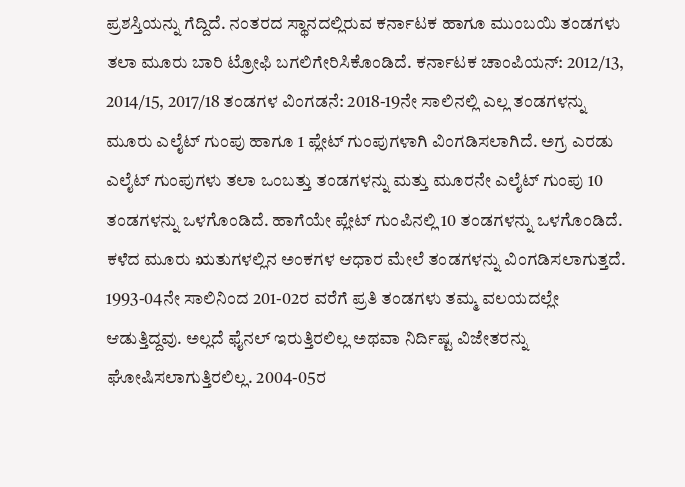ಪ್ರಶಸ್ತಿಯನ್ನು ಗೆದ್ದಿದೆ. ನಂತರದ ಸ್ಥಾನದಲ್ಲಿರುವ ಕರ್ನಾಟಕ ಹಾಗೂ ಮುಂಬಯಿ ತಂಡಗಳು ತಲಾ ಮೂರು ಬಾರಿ ಟ್ರೋಫಿ ಬಗಲಿಗೇರಿಸಿಕೊಂಡಿದೆ. ಕರ್ನಾಟಕ ಚಾಂಪಿಯನ್: 2012/13, 2014/15, 2017/18 ತಂಡಗಳ ವಿಂಗಡನೆ: 2018-19ನೇ ಸಾಲಿನಲ್ಲಿ ಎಲ್ಲ ತಂಡಗಳನ್ನು ಮೂರು ಎಲೈಟ್ ಗುಂಪು ಹಾಗೂ 1 ಪ್ಲೇಟ್ ಗುಂಪುಗಳಾಗಿ ವಿಂಗಡಿಸಲಾಗಿದೆ. ಅಗ್ರ ಎರಡು ಎಲೈಟ್ ಗುಂಪುಗಳು ತಲಾ ಒಂಬತ್ತು ತಂಡಗಳನ್ನು ಮತ್ತು ಮೂರನೇ ಎಲೈಟ್ ಗುಂಪು 10 ತಂಡಗಳನ್ನು ಒಳಗೊಂಡಿದೆ. ಹಾಗೆಯೇ ಪ್ಲೇಟ್ ಗುಂಪಿನಲ್ಲಿ 10 ತಂಡಗಳನ್ನು ಒಳಗೊಂಡಿದೆ. ಕಳೆದ ಮೂರು ಋತುಗಳಲ್ಲಿನ ಅಂಕಗಳ ಆಧಾರ ಮೇಲೆ ತಂಡಗಳನ್ನು ವಿಂಗಡಿಸಲಾಗುತ್ತದೆ. 1993-04ನೇ ಸಾಲಿನಿಂದ 201-02ರ ವರೆಗೆ ಪ್ರತಿ ತಂಡಗಳು ತಮ್ಮ ವಲಯದಲ್ಲೇ ಆಡುತ್ತಿದ್ದವು. ಅಲ್ಲದೆ ಫೈನಲ್ ಇರುತ್ತಿರಲಿಲ್ಲ ಅಥವಾ ನಿರ್ದಿಷ್ಟ ವಿಜೇತರನ್ನು ಘೋಷಿಸಲಾಗುತ್ತಿರಲಿಲ್ಲ. 2004-05ರ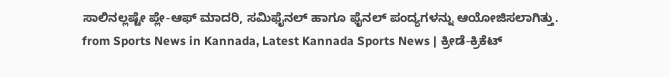ಸಾಲಿನಲ್ಲಷ್ಟೇ ಪ್ಲೇ-ಆಫ್ ಮಾದರಿ, ಸಮಿಫೈನಲ್ ಹಾಗೂ ಫೈನಲ್ ಪಂದ್ಯಗಳನ್ನು ಆಯೋಜಿಸಲಾಗಿತ್ತು.
from Sports News in Kannada, Latest Kannada Sports News | ಕ್ರೀಡೆ-ಕ್ರಿಕೆಟ್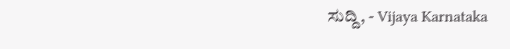ಸುದ್ದಿ, - Vijaya Karnataka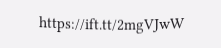https://ift.tt/2mgVJwW